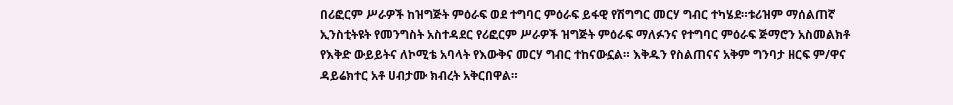በሪፎርም ሥራዎች ከዝግጅት ምዕራፍ ወደ ተግባር ምዕራፍ ይፋዊ የሽግግር መርሃ ግብር ተካሄደ።ቱሪዝም ማሰልጠኛ ኢንስቲትዩት የመንግስት አስተዳደር የሪፎርም ሥራዎች ዝግጅት ምዕራፍ ማለፉንና የተግባር ምዕራፍ ጅማሮን አስመልክቶ የእቅድ ውይይትና ለኮሚቴ አባላት የእውቅና መርሃ ግብር ተከናውኗል። እቅዱን የስልጠናና አቅም ግንባታ ዘርፍ ም/ዋና ዳይሬክተር አቶ ሀብታሙ ክብረት አቅርበዋል።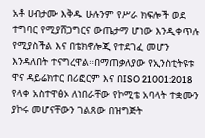አቶ ሀብታሙ እቅዱ ሁሉንም የሥራ ክፍሎች ወደ ተግባር የሚያሸጋግርና ውጤታማ ሆነው እንዲቀጥሉ የሚያስችል እና በቴክኖሎጂ የተደገፈ መሆን እንዳለበት ተናግረዋል።በማጠቃለያው የኢንስቲትዩቱ ዋና ዳይሬክተር በሪፎርም እና በISO 21001:2018 የላቀ አስተዋፅኦ ለነበራቸው የኮሚቴ አባላት ተቋሙን ያኮሩ መሆናቸውን ገልጸው በዝግጅት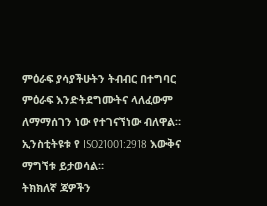ምዕራፍ ያሳያችሁትን ትብብር በተግባር ምዕራፍ እንድትደግሙትና ላለፈውም ለማማሰገን ነው የተገናኘነው ብለዋል።
ኢንስቲትዩቱ የ ISO21001:2918 እውቅና ማግኘቱ ይታወሳል።
ትክክለኛ ጃዎችን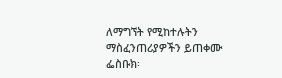ለማግኘት የሚከተሉትን ማስፈንጠሪያዎችን ይጠቀሙ
ፌስቡክ፡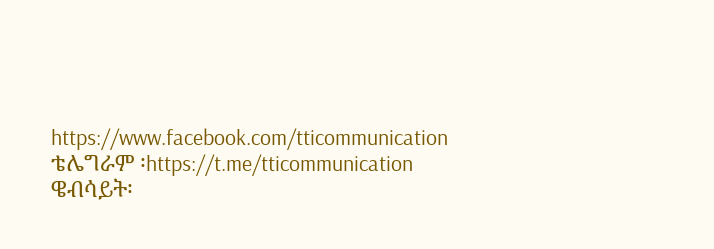https://www.facebook.com/tticommunication
ቴሌግራም ፡https://t.me/tticommunication
ዌብሳይት፡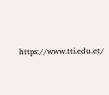https://www.tti.edu.et/